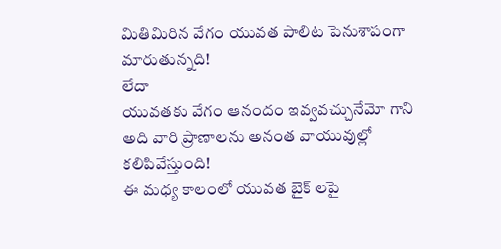మితిమిరిన వేగం యువత పాలిట పెనుశాపంగా మారుతున్నది!
లేదా
యువతకు వేగం ఆనందం ఇవ్వవచ్చునేమో గాని అది వారి ప్రాణాలను అనంత వాయువుల్లో కలిపివేస్తుంది!
ఈ మధ్య కాలంలో యువత బైక్ లపై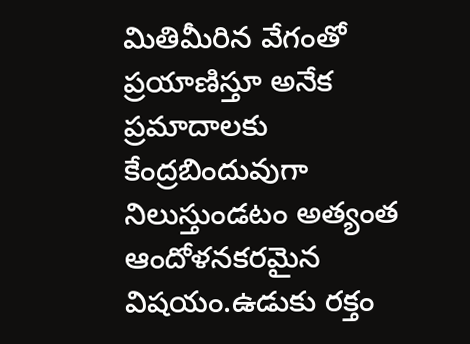మితిమీరిన వేగంతో ప్రయాణిస్తూ అనేక ప్రమాదాలకు కేంద్రబిందువుగా నిలుస్తుండటం అత్యంత ఆందోళనకరమైన విషయం.ఉడుకు రక్తం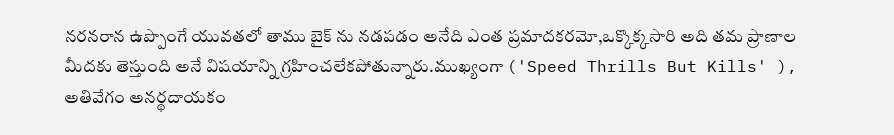నరనరాన ఉప్పొంగే యువతలో తాము బైక్ ను నడపడం అనేది ఎంత ప్రమాదకరమో,ఒక్కొక్కసారి అది తమ ప్రాణాల మీదకు తెస్తుంది అనే విషయాన్ని గ్రహించలేకపోతున్నారు.ముఖ్యంగా ('Speed Thrills But Kills' ), అతివేగం అనర్థదాయకం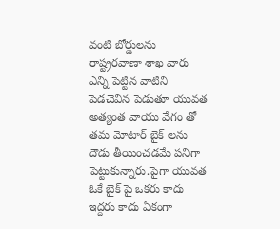వంటి బోర్డులను రాష్ట్రరవాణా శాఖ వారు ఎన్ని పెట్టిన వాటిని పెడచెవిన పెడుతూ యువత అత్యంత వాయు వేగం తో తమ మోటార్ బైక్ లను దౌడు తీయించడమే పనిగా పెట్టుకున్నారు.పైగా యువత ఓకే బైక్ పై ఒకరు కాదు ఇద్దరు కాదు ఏకంగా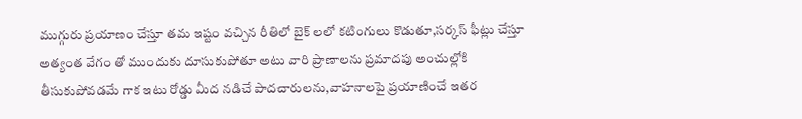ముగ్గురు ప్రయాణం చేస్తూ తమ ఇష్టం వచ్చిన రీతిలో బైక్ లలో కటింగులు కొడుతూ,సర్కస్ ఫీట్లు చేస్తూ అత్యంత వేగం తో ముందుకు దూసుకుపోతూ అటు వారి ప్రాణాలను ప్రమాదపు అంచుల్లోకి తీసుకుపోవడమే గాక ఇటు రోడ్డు మీద నడిచే పాదచారులను,వాహనాలపై ప్రయాణించే ఇతర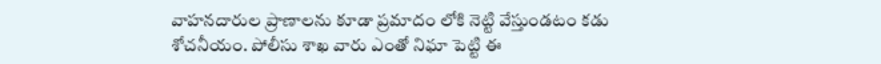వాహనదారుల ప్రాణాలను కూడా ప్రమాదం లోకి నెట్టి వేస్తుండటం కడు శోచనీయం. పోలీసు శాఖ వారు ఎంతో నిఘా పెట్టి ఈ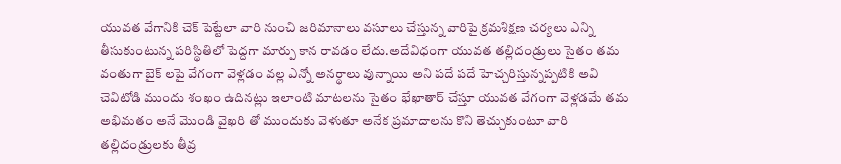యువత వేగానికి చెక్ పెట్టేలా వారి నుంచి జరిమానాలు వసూలు చేస్తున్న వారిపై క్రమశిక్షణ చర్యలు ఎన్ని తీసుకుంటున్న పరిస్థితిలో పెద్దగా మార్పు కాన రావడం లేదు.అదేవిధంగా యువత తల్లిదండ్రులు సైతం తమ వంతుగా బైక్ లపై వేగంగా వెళ్లడం వల్ల ఎన్నో అనర్థాలు వున్నాయి అని పదే పదే హెచ్చరిస్తున్నప్పటికి అవి చెవిటోడి ముందు శంఖం ఉదినట్లు ఇలాంటి మాటలను సైతం భేఖాతార్ చేస్తూ యువత వేగంగా వెళ్లడమే తమ అభిమతం అనే మొండి వైఖరి తో ముందుకు వెళుతూ అనేక ప్రమాదాలను కొని తెచ్చుకుంటూ వారి తల్లిదండ్రులకు తీవ్ర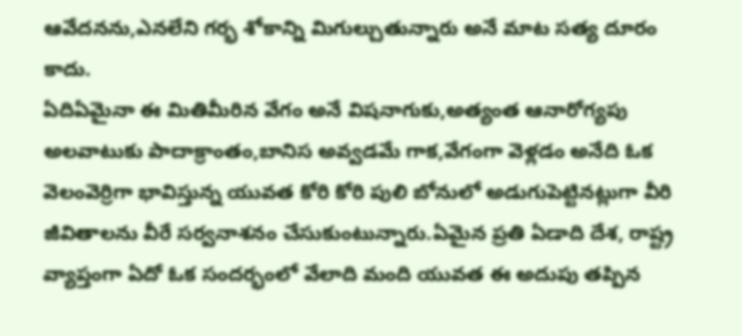ఆవేదనను,ఎనలేని గర్భ శోకాన్ని మిగుల్చుతున్నారు అనే మాట సత్య దూరం కాదు.
ఏదిఏమైనా ఈ మితిమీరిన వేగం అనే విషనాగుకు,అత్యంత ఆనారోగ్యపు అలవాటుకు పాదాక్రాంతం,బానిస అవ్వడమే గాక,వేగంగా వెళ్లడం అనేది ఓక వెలంవెర్రిగా భావిస్తున్న యువత కోరి కోరి పులి బోనులో అడుగుపెట్టినట్లుగా వీరి జీవితాలను వీరే సర్వనాశనం చేసుకుంటున్నారు.ఏమైన ప్రతి ఏడాది దేశ, రాష్ట్ర వ్యాప్తంగా ఏదో ఓక సందర్భంలో వేలాది మంది యువత ఈ అదుపు తప్పిన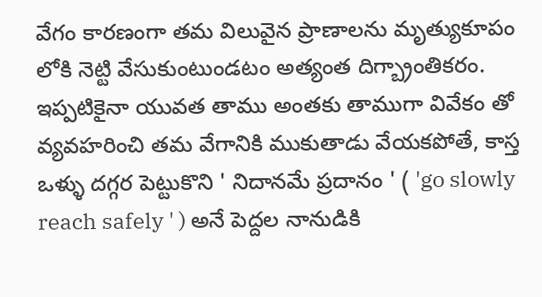వేగం కారణంగా తమ విలువైన ప్రాణాలను మృత్యుకూపం లోకి నెట్టి వేసుకుంటుండటం అత్యంత దిగ్బ్రాంతికరం. ఇప్పటికైనా యువత తాము అంతకు తాముగా వివేకం తో వ్యవహరించి తమ వేగానికి ముకుతాడు వేయకపోతే, కాస్త ఒళ్ళు దగ్గర పెట్టుకొని ' నిదానమే ప్రదానం ' ( 'go slowly reach safely ' ) అనే పెద్దల నానుడికి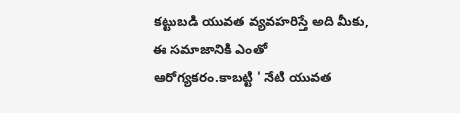కట్టుబడి యువత వ్యవహరిస్తే అది మీకు, ఈ సమాజానికి ఎంతో ఆరోగ్యకరం.కాబట్టి ' నేటి యువత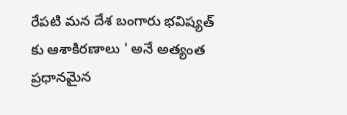రేపటి మన దేశ బంగారు భవిష్యత్ కు ఆశాకిరణాలు ' అనే అత్యంత ప్రధానమైన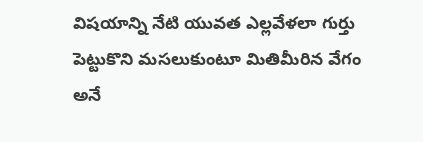విషయాన్ని నేటి యువత ఎల్లవేళలా గుర్తు పెట్టుకొని మసలుకుంటూ మితిమీరిన వేగం అనే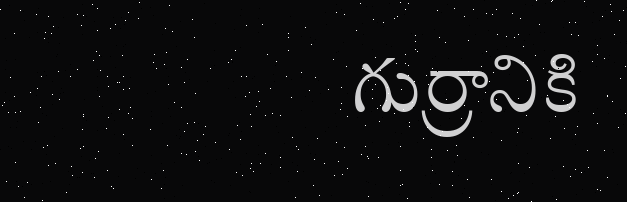గుర్రానికి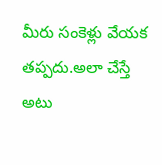మీరు సంకెళ్లు వేయక తప్పదు.అలా చేస్తే అటు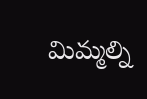మిమ్మల్ని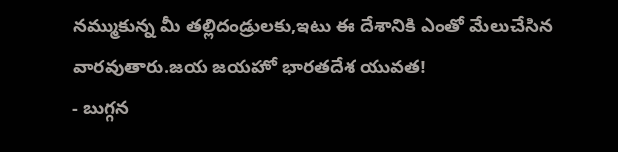నమ్ముకున్న మీ తల్లిదండ్రులకు,ఇటు ఈ దేశానికి ఎంతో మేలుచేసిన వారవుతారు.జయ జయహో భారతదేశ యువత!
- బుగ్గన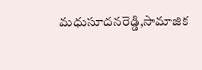మధుసూదనరెడ్డి,సామాజిక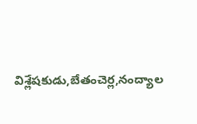విశ్లేషకుడు,బేతంచెర్ల,నంద్యాల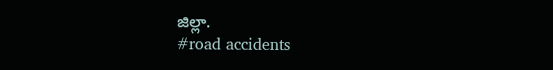జిల్లా.
#road accidents